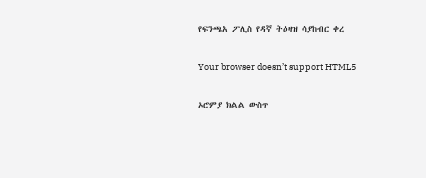የፍንጫአ ፖሊስ የዳኛ ትዕዛዝ ሳያከብር ቀረ

Your browser doesn’t support HTML5

ኦሮምያ ክልል ውስጥ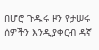በሆሮ ጉዱሩ ዞን የታሠሩ ሰዎችን እንዲያቀርብ ዳኛ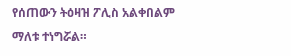የሰጠውን ትዕዛዝ ፖሊስ አልቀበልም ማለቱ ተነግሯል።